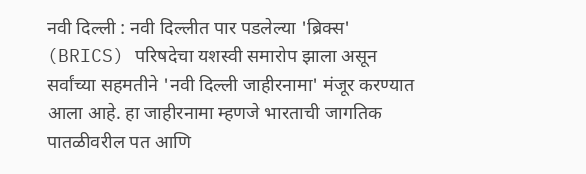नवी दिल्ली : नवी दिल्लीत पार पडलेल्या 'ब्रिक्स' (BRICS) परिषदेचा यशस्वी समारोप झाला असून सर्वांच्या सहमतीने 'नवी दिल्ली जाहीरनामा' मंजूर करण्यात आला आहे. हा जाहीरनामा म्हणजे भारताची जागतिक पातळीवरील पत आणि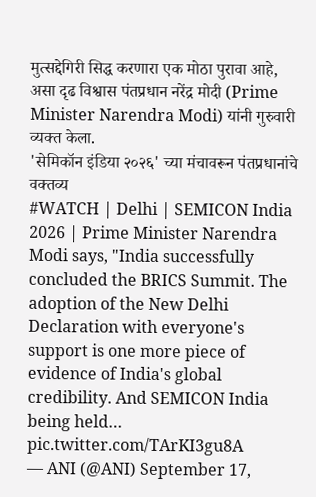मुत्सद्देगिरी सिद्ध करणारा एक मोठा पुरावा आहे, असा दृढ विश्वास पंतप्रधान नरेंद्र मोदी (Prime Minister Narendra Modi) यांनी गुरुवारी व्यक्त केला.
'सेमिकॉन इंडिया २०२६' च्या मंचावरून पंतप्रधानांचे वक्तव्य
#WATCH | Delhi | SEMICON India 2026 | Prime Minister Narendra Modi says, "India successfully concluded the BRICS Summit. The adoption of the New Delhi Declaration with everyone's support is one more piece of evidence of India's global credibility. And SEMICON India being held… pic.twitter.com/TArKI3gu8A
— ANI (@ANI) September 17,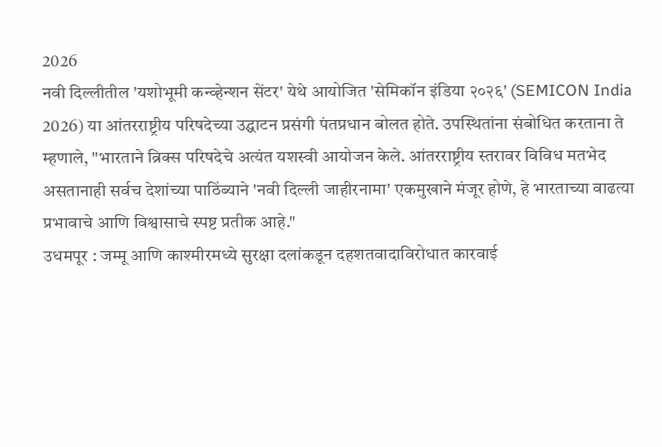2026
नवी दिल्लीतील 'यशोभूमी कन्व्हेन्शन सेंटर' येथे आयोजित 'सेमिकॉन इंडिया २०२६' (SEMICON India 2026) या आंतरराष्ट्रीय परिषदेच्या उद्घाटन प्रसंगी पंतप्रधान बोलत होते. उपस्थितांना संबोधित करताना ते म्हणाले, "भारताने ब्रिक्स परिषदेचे अत्यंत यशस्वी आयोजन केले. आंतरराष्ट्रीय स्तरावर विविध मतभेद असतानाही सर्वच देशांच्या पाठिंब्याने 'नवी दिल्ली जाहीरनामा' एकमुखाने मंजूर होणे, हे भारताच्या वाढत्या प्रभावाचे आणि विश्वासाचे स्पष्ट प्रतीक आहे."
उधमपूर : जम्मू आणि काश्मीरमध्ये सुरक्षा दलांकडून दहशतवादाविरोधात कारवाई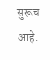सुरूच आहे.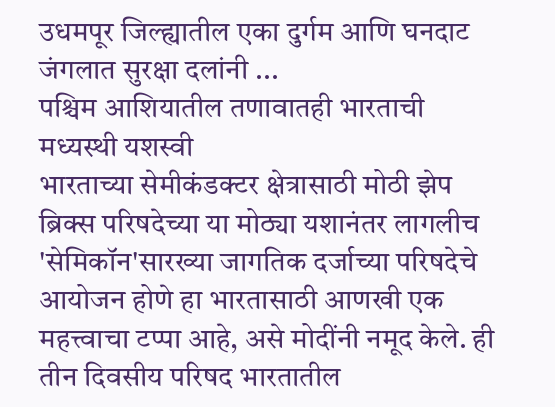उधमपूर जिल्ह्यातील एका दुर्गम आणि घनदाट जंगलात सुरक्षा दलांनी ...
पश्चिम आशियातील तणावातही भारताची मध्यस्थी यशस्वी
भारताच्या सेमीकंडक्टर क्षेत्रासाठी मोठी झेप
ब्रिक्स परिषदेच्या या मोठ्या यशानंतर लागलीच 'सेमिकॉन'सारख्या जागतिक दर्जाच्या परिषदेचे आयोजन होणे हा भारतासाठी आणखी एक महत्त्वाचा टप्पा आहे, असे मोदींनी नमूद केले. ही तीन दिवसीय परिषद भारतातील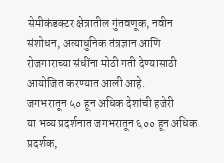सेमीकंडक्टर क्षेत्रातील गुंतवणूक, नवीन संशोधन, अत्याधुनिक तंत्रज्ञान आणि रोजगाराच्या संधींना मोठी गती देण्यासाठी आयोजित करण्यात आली आहे.
जगभरातून ५० हून अधिक देशांची हजेरी
या भव्य प्रदर्शनात जगभरातून ६०० हून अधिक प्रदर्शक,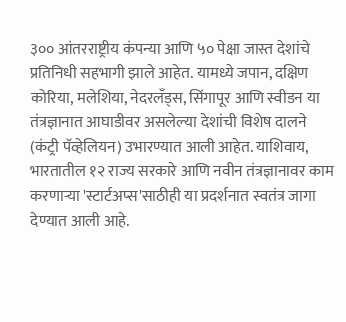३०० आंतरराष्ट्रीय कंपन्या आणि ५० पेक्षा जास्त देशांचे प्रतिनिधी सहभागी झाले आहेत. यामध्ये जपान, दक्षिण कोरिया, मलेशिया, नेदरलँड्स, सिंगापूर आणि स्वीडन या तंत्रज्ञानात आघाडीवर असलेल्या देशांची विशेष दालने (कंट्री पॅव्हेलियन) उभारण्यात आली आहेत. याशिवाय, भारतातील १२ राज्य सरकारे आणि नवीन तंत्रज्ञानावर काम करणाऱ्या 'स्टार्टअप्स'साठीही या प्रदर्शनात स्वतंत्र जागा देण्यात आली आहे.